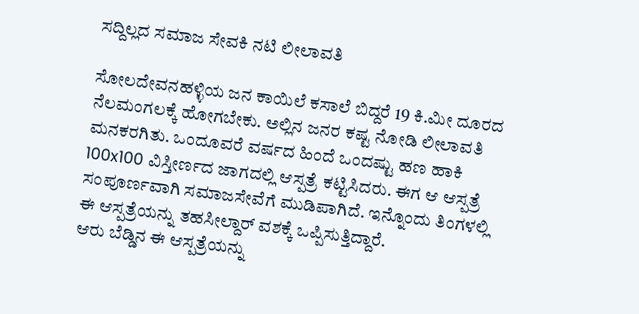ಸದ್ದಿಲ್ಲದ ಸಮಾಜ ಸೇವಕಿ ನಟಿ ಲೀಲಾವತಿ

ಸೋಲದೇವನಹಳ್ಳಿಯ ಜನ ಕಾಯಿಲೆ ಕಸಾಲೆ ಬಿದ್ದರೆ 19 ಕಿ.ಮೀ ದೂರದ ನೆಲಮಂಗಲಕ್ಕೆ ಹೋಗಬೇಕು. ಅಲ್ಲಿನ ಜನರ ಕಷ್ಟ ನೋಡಿ ಲೀಲಾವತಿ ಮನಕರಗಿತು. ಒಂದೂವರೆ ವರ್ಷದ ಹಿಂದೆ ಒಂದಷ್ಟು ಹಣ ಹಾಕಿ 100x100 ವಿಸ್ತೀರ್ಣದ ಜಾಗದಲ್ಲಿ ಆಸ್ಪತ್ರೆ ಕಟ್ಟಿಸಿದರು. ಈಗ ಆ ಆಸ್ಪತ್ರೆ ಸಂಪೂರ್ಣವಾಗಿ ಸಮಾಜಸೇವೆಗೆ ಮುಡಿಪಾಗಿದೆ. ಇನ್ನೊಂದು ತಿಂಗಳಲ್ಲಿ ಈ ಆಸ್ಪತ್ರೆಯನ್ನು ತಹಸೀಲ್ದಾರ್ ವಶಕ್ಕೆ ಒಪ್ಪಿಸುತ್ತಿದ್ದಾರೆ.
ಆರು ಬೆಡ್ಡಿನ ಈ ಆಸ್ಪತ್ರೆಯನ್ನು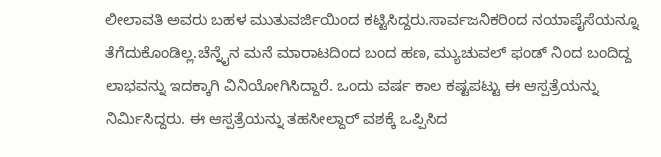ಲೀಲಾವತಿ ಅವರು ಬಹಳ ಮುತುವರ್ಜಿಯಿಂದ ಕಟ್ಟಿಸಿದ್ದರು.ಸಾರ್ವಜನಿಕರಿಂದ ನಯಾಪೈಸೆಯನ್ನೂ ತೆಗೆದುಕೊಂಡಿಲ್ಲ.ಚೆನ್ನೈನ ಮನೆ ಮಾರಾಟದಿಂದ ಬಂದ ಹಣ, ಮ್ಯುಚುವಲ್ ಫಂಡ್ ನಿಂದ ಬಂದಿದ್ದ ಲಾಭವನ್ನು ಇದಕ್ಕಾಗಿ ವಿನಿಯೋಗಿಸಿದ್ದಾರೆ. ಒಂದು ವರ್ಷ ಕಾಲ ಕಷ್ಟಪಟ್ಟು ಈ ಆಸ್ಪತ್ರೆಯನ್ನು ನಿರ್ಮಿಸಿದ್ದರು. ಈ ಆಸ್ಪತ್ರೆಯನ್ನು ತಹಸೀಲ್ದಾರ್ ವಶಕ್ಕೆ ಒಪ್ಪಿಸಿದ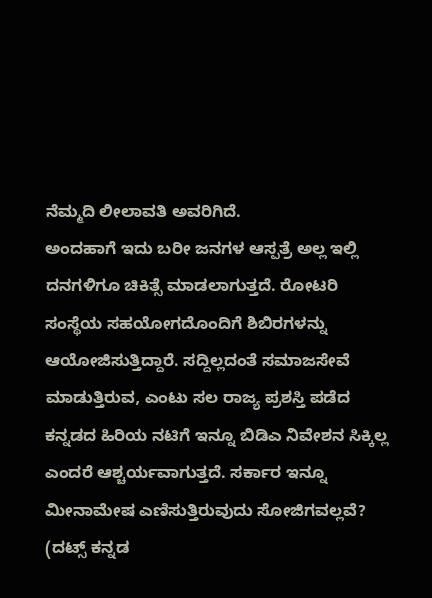ನೆಮ್ಮದಿ ಲೀಲಾವತಿ ಅವರಿಗಿದೆ.
ಅಂದಹಾಗೆ ಇದು ಬರೀ ಜನಗಳ ಆಸ್ಪತ್ರೆ ಅಲ್ಲ ಇಲ್ಲಿ ದನಗಳಿಗೂ ಚಿಕಿತ್ಸೆ ಮಾಡಲಾಗುತ್ತದೆ. ರೋಟರಿ ಸಂಸ್ಥೆಯ ಸಹಯೋಗದೊಂದಿಗೆ ಶಿಬಿರಗಳನ್ನು ಆಯೋಜಿಸುತ್ತಿದ್ದಾರೆ. ಸದ್ದಿಲ್ಲದಂತೆ ಸಮಾಜಸೇವೆ ಮಾಡುತ್ತಿರುವ, ಎಂಟು ಸಲ ರಾಜ್ಯ ಪ್ರಶಸ್ತಿ ಪಡೆದ ಕನ್ನಡದ ಹಿರಿಯ ನಟಿಗೆ ಇನ್ನೂ ಬಿಡಿಎ ನಿವೇಶನ ಸಿಕ್ಕಿಲ್ಲ ಎಂದರೆ ಆಶ್ಚರ್ಯವಾಗುತ್ತದೆ. ಸರ್ಕಾರ ಇನ್ನೂ ಮೀನಾಮೇಷ ಎಣಿಸುತ್ತಿರುವುದು ಸೋಜಿಗವಲ್ಲವೆ?
(ದಟ್ಸ್ ಕನ್ನಡ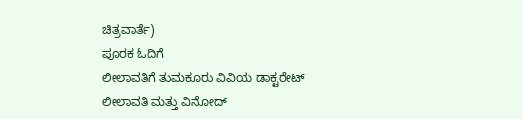ಚಿತ್ರವಾರ್ತೆ)
ಪೂರಕ ಓದಿಗೆ
ಲೀಲಾವತಿಗೆ ತುಮಕೂರು ವಿವಿಯ ಡಾಕ್ಟರೇಟ್
ಲೀಲಾವತಿ ಮತ್ತು ವಿನೋದ್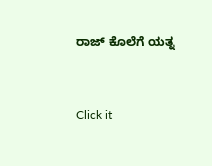ರಾಜ್ ಕೊಲೆಗೆ ಯತ್ನ


Click it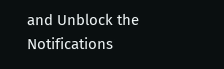and Unblock the Notifications